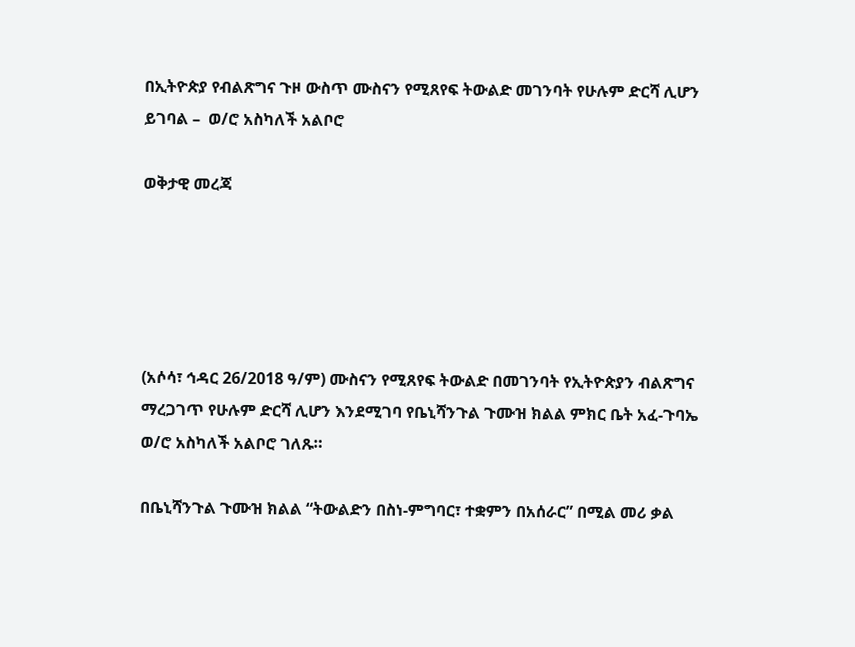በኢትዮጵያ የብልጽግና ጉዞ ውስጥ ሙስናን የሚጸየፍ ትውልድ መገንባት የሁሉም ድርሻ ሊሆን ይገባል –  ወ/ሮ አስካለች አልቦሮ

ወቅታዊ መረጃ





(አሶሳ፣ ኅዳር 26/2018 ዓ/ም) ሙስናን የሚጸየፍ ትውልድ በመገንባት የኢትዮጵያን ብልጽግና ማረጋገጥ የሁሉም ድርሻ ሊሆን እንደሚገባ የቤኒሻንጉል ጉሙዝ ክልል ምክር ቤት አፈ-ጉባኤ ወ/ሮ አስካለች አልቦሮ ገለጹ።

በቤኒሻንጉል ጉሙዝ ክልል “ትውልድን በስነ-ምግባር፣ ተቋምን በአሰራር” በሚል መሪ ቃል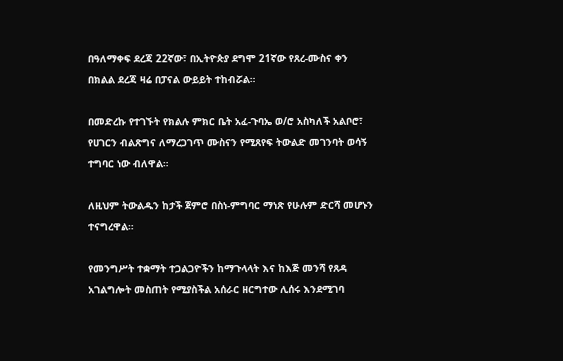በዓለማቀፍ ደረጃ 22ኛው፣ በኢትዮጵያ ደግሞ 21ኛው የጸረ-ሙስና ቀን በክልል ደረጃ ዛሬ በፓናል ውይይት ተከብሯል።

በመድረኩ የተገኙት የክልሉ ምክር ቤት አፈ-ጉባኤ ወ/ሮ አስካለች አልቦሮ፣ የሀገርን ብልጽግና ለማረጋገጥ ሙስናን የሚጸየፍ ትውልድ መገንባት ወሳኝ ተግባር ነው ብለዋል።

ለዚህም ትውልዱን ከታች ጀምሮ በስነ-ምግባር ማነጽ የሁሉም ድርሻ መሆኑን ተናግረዋል።

የመንግሥት ተቋማት ተጋልጋዮችን ከማጉላላት እና ከእጅ መንሻ የጸዳ አገልግሎት መስጠት የሚያስችል አሰራር ዘርግተው ሊሰሩ እንደሚገባ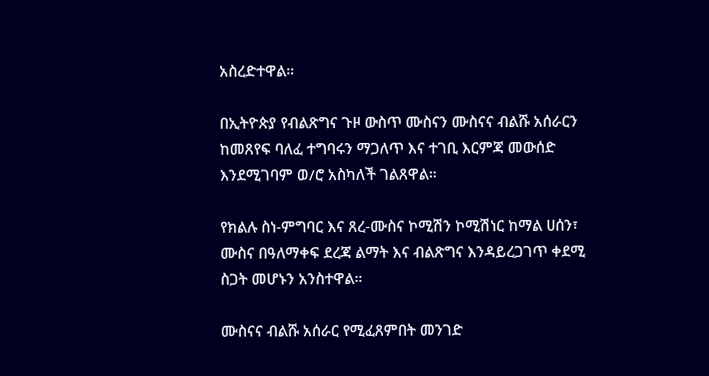አስረድተዋል።

በኢትዮጵያ የብልጽግና ጉዞ ውስጥ ሙስናን ሙስናና ብልሹ አሰራርን ከመጸየፍ ባለፈ ተግባሩን ማጋለጥ እና ተገቢ እርምጃ መውሰድ እንደሚገባም ወ/ሮ አስካለች ገልጸዋል።

የክልሉ ስነ-ምግባር እና ጸረ-ሙስና ኮሚሽን ኮሚሽነር ከማል ሀሰን፣ ሙስና በዓለማቀፍ ደረጃ ልማት እና ብልጽግና እንዳይረጋገጥ ቀደሚ ስጋት መሆኑን አንስተዋል።

ሙስናና ብልሹ አሰራር የሚፈጸምበት መንገድ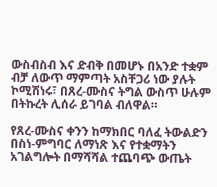ውስብስብ እና ድብቅ በመሆኑ በአንድ ተቋም ብቻ ለውጥ ማምጣት አስቸጋሪ ነው ያሉት ኮሚሽነሩ፣ በጸረ-ሙስና ትግል ውስጥ ሁሉም በትኩረት ሊሰራ ይገባል ብለዋል።

የጸረ-ሙስና ቀንን ከማክበር ባለፈ ትውልድን በስነ-ምግባር ለማነጽ እና የተቋማትን አገልግሎት በማሻሻል ተጨባጭ ውጤት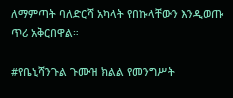ለማምጣት ባለድርሻ አካላት የበኩላቸውን እንዲወጡ ጥሪ አቅርበዋል።

#የቤኒሻንጉል ጉሙዝ ክልል የመንግሥት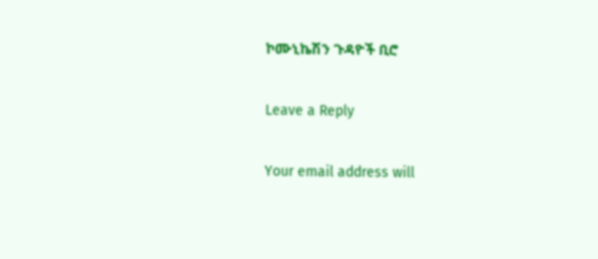ኮሙኒኬሽን ጉዳዮች ቢሮ

Leave a Reply

Your email address will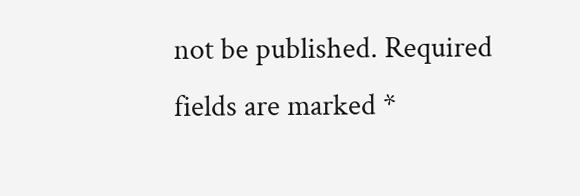not be published. Required fields are marked *